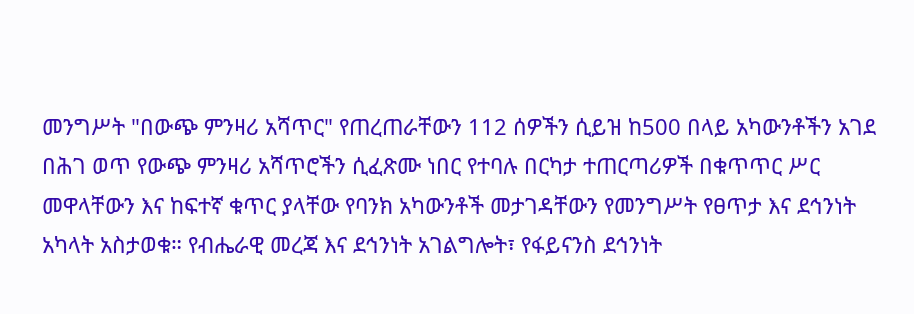መንግሥት "በውጭ ምንዛሪ አሻጥር" የጠረጠራቸውን 112 ሰዎችን ሲይዝ ከ500 በላይ አካውንቶችን አገደ
በሕገ ወጥ የውጭ ምንዛሪ አሻጥሮችን ሲፈጽሙ ነበር የተባሉ በርካታ ተጠርጣሪዎች በቁጥጥር ሥር መዋላቸውን እና ከፍተኛ ቁጥር ያላቸው የባንክ አካውንቶች መታገዳቸውን የመንግሥት የፀጥታ እና ደኅንነት አካላት አስታወቁ። የብሔራዊ መረጃ እና ደኅንነት አገልግሎት፣ የፋይናንስ ደኅንነት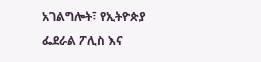አገልግሎት፣ የኢትዮጵያ ፌደራል ፖሊስ እና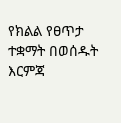የክልል የፀጥታ ተቋማት በወሰዱት እርምጃ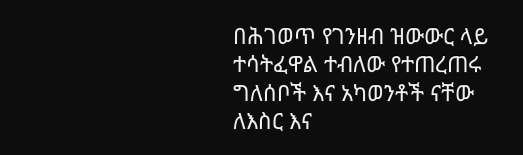በሕገወጥ የገንዘብ ዝውውር ላይ ተሳትፈዋል ተብለው የተጠረጠሩ ግለሰቦች እና አካወንቶች ናቸው ለእስር እና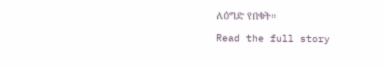ለዕግድ የበቁት።
Read the full story